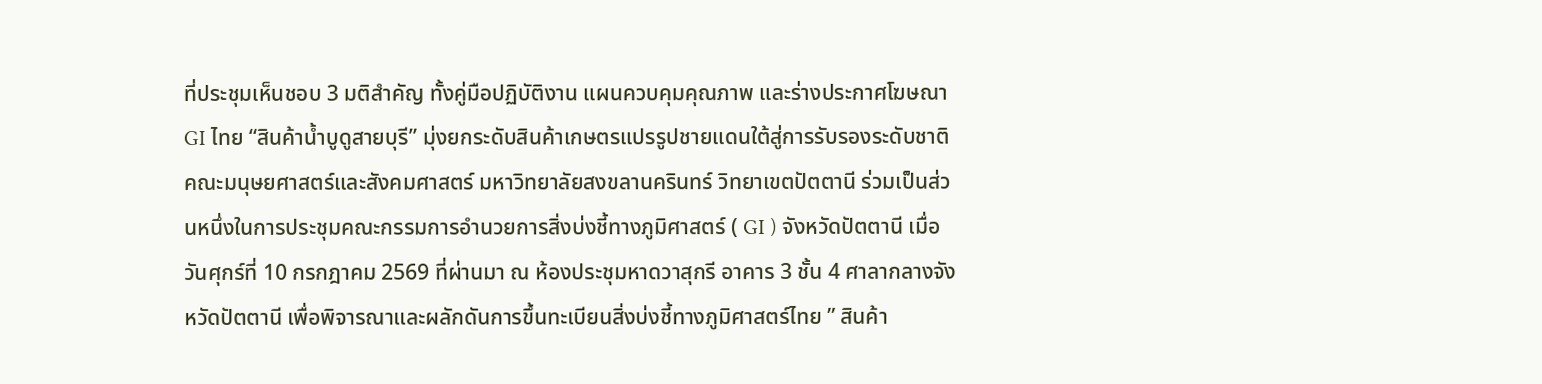ที่ประชุมเห็นชอบ 3 มติสำคัญ ทั้งคู่มือปฏิบัติงาน แผนควบคุมคุณภาพ และร่างประกาศโฆษณา GI ไทย “สินค้าน้ำบูดูสายบุรี” มุ่งยกระดับสินค้าเกษตรแปรรูปชายแดนใต้สู่การรับรองระดับชาติ
คณะมนุษยศาสตร์และสังคมศาสตร์ มหาวิทยาลัยสงขลานครินทร์ วิทยาเขตปัตตานี ร่วมเป็นส่วนหนึ่งในการประชุมคณะกรรมการอำนวยการสิ่งบ่งชี้ทางภูมิศาสตร์ ( GI ) จังหวัดปัตตานี เมื่อวันศุกร์ที่ 10 กรกฎาคม 2569 ที่ผ่านมา ณ ห้องประชุมหาดวาสุกรี อาคาร 3 ชั้น 4 ศาลากลางจังหวัดปัตตานี เพื่อพิจารณาและผลักดันการขึ้นทะเบียนสิ่งบ่งชี้ทางภูมิศาสตร์ไทย ” สินค้า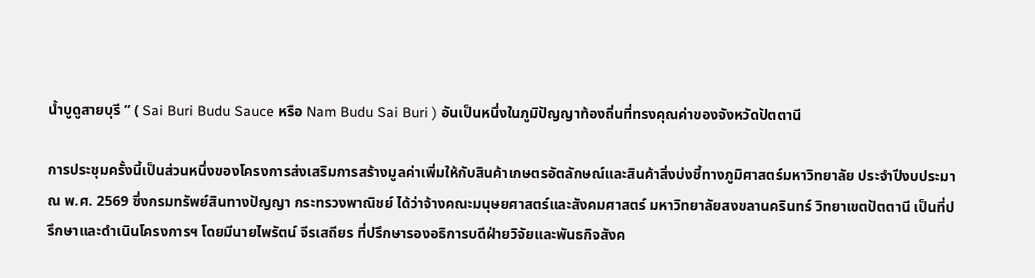น้ำบูดูสายบุรี ” ( Sai Buri Budu Sauce หรือ Nam Budu Sai Buri ) อันเป็นหนึ่งในภูมิปัญญาท้องถิ่นที่ทรงคุณค่าของจังหวัดปัตตานี

การประชุมครั้งนี้เป็นส่วนหนึ่งของโครงการส่งเสริมการสร้างมูลค่าเพิ่มให้กับสินค้าเกษตรอัตลักษณ์และสินค้าสิ่งบ่งชี้ทางภูมิศาสตร์มหาวิทยาลัย ประจำปีงบประมาณ พ.ศ. 2569 ซึ่งกรมทรัพย์สินทางปัญญา กระทรวงพาณิชย์ ได้ว่าจ้างคณะมนุษยศาสตร์และสังคมศาสตร์ มหาวิทยาลัยสงขลานครินทร์ วิทยาเขตปัตตานี เป็นที่ปรึกษาและดำเนินโครงการฯ โดยมีนายไพรัตน์ จีรเสถียร ที่ปรึกษารองอธิการบดีฝ่ายวิจัยและพันธกิจสังค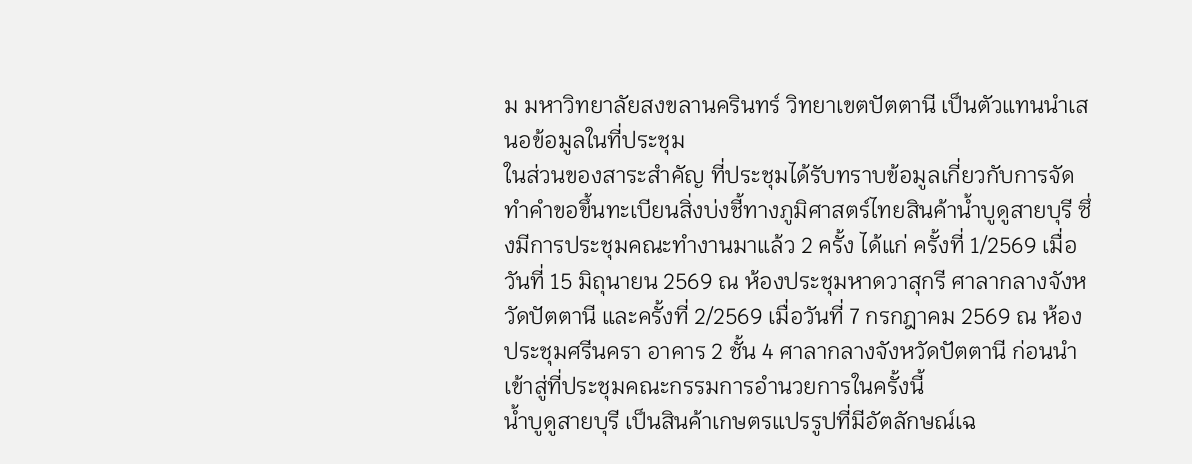ม มหาวิทยาลัยสงขลานครินทร์ วิทยาเขตปัตตานี เป็นตัวแทนนำเสนอข้อมูลในที่ประชุม
ในส่วนของสาระสำคัญ ที่ประชุมได้รับทราบข้อมูลเกี่ยวกับการจัดทำคำขอขึ้นทะเบียนสิ่งบ่งชี้ทางภูมิศาสตร์ไทยสินค้าน้ำบูดูสายบุรี ซึ่งมีการประชุมคณะทำงานมาแล้ว 2 ครั้ง ได้แก่ ครั้งที่ 1/2569 เมื่อวันที่ 15 มิถุนายน 2569 ณ ห้องประชุมหาดวาสุกรี ศาลากลางจังหวัดปัตตานี และครั้งที่ 2/2569 เมื่อวันที่ 7 กรกฎาคม 2569 ณ ห้องประชุมศรีนครา อาคาร 2 ชั้น 4 ศาลากลางจังหวัดปัตตานี ก่อนนำเข้าสู่ที่ประชุมคณะกรรมการอำนวยการในครั้งนี้
น้ำบูดูสายบุรี เป็นสินค้าเกษตรแปรรูปที่มีอัตลักษณ์เฉ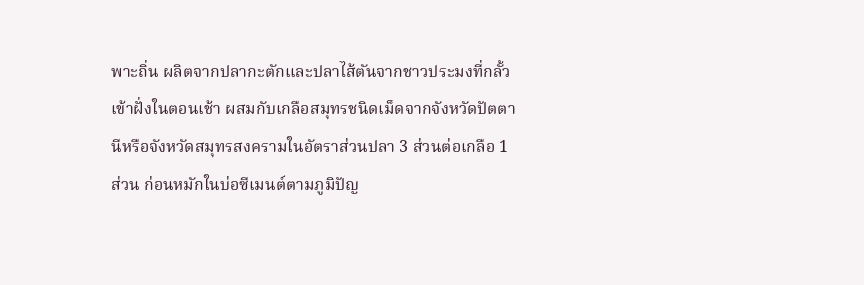พาะถิ่น ผลิตจากปลากะตักและปลาไส้ตันจากชาวประมงที่กลั้วเข้าฝั่งในตอนเช้า ผสมกับเกลือสมุทรชนิดเม็ดจากจังหวัดปัตตานีหรือจังหวัดสมุทรสงครามในอัตราส่วนปลา 3 ส่วนต่อเกลือ 1 ส่วน ก่อนหมักในบ่อซีเมนต์ตามภูมิปัญ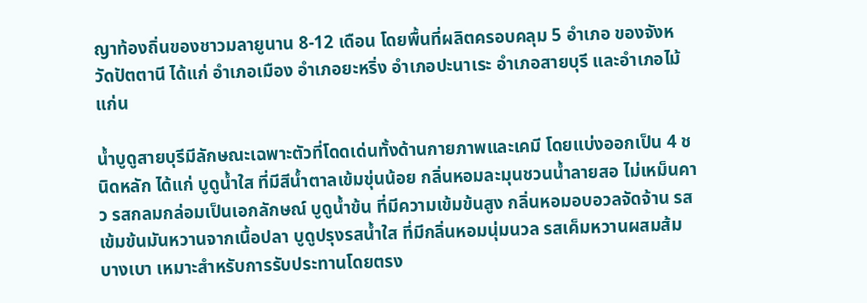ญาท้องถิ่นของชาวมลายูนาน 8-12 เดือน โดยพื้นที่ผลิตครอบคลุม 5 อำเภอ ของจังหวัดปัตตานี ได้แก่ อำเภอเมือง อำเภอยะหริ่ง อำเภอปะนาเระ อำเภอสายบุรี และอำเภอไม้แก่น

น้ำบูดูสายบุรีมีลักษณะเฉพาะตัวที่โดดเด่นทั้งด้านกายภาพและเคมี โดยแบ่งออกเป็น 4 ชนิดหลัก ได้แก่ บูดูน้ำใส ที่มีสีน้ำตาลเข้มขุ่นน้อย กลิ่นหอมละมุนชวนน้ำลายสอ ไม่เหม็นคาว รสกลมกล่อมเป็นเอกลักษณ์ บูดูน้ำข้น ที่มีความเข้มข้นสูง กลิ่นหอมอบอวลจัดจ้าน รสเข้มข้นมันหวานจากเนื้อปลา บูดูปรุงรสน้ำใส ที่มีกลิ่นหอมนุ่มนวล รสเค็มหวานผสมส้มบางเบา เหมาะสำหรับการรับประทานโดยตรง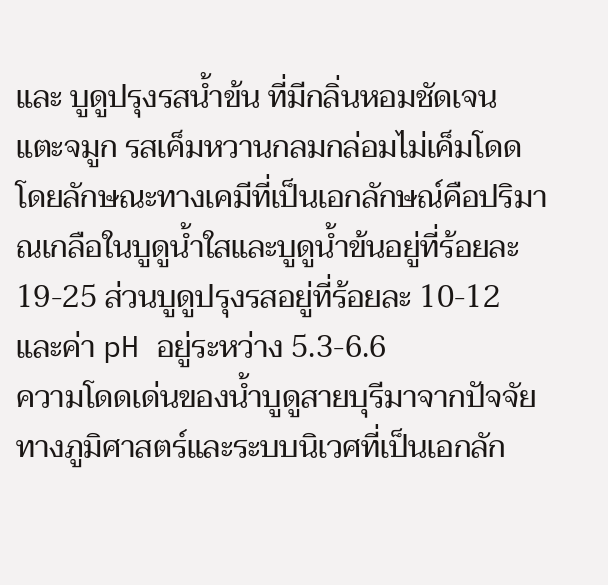และ บูดูปรุงรสน้ำข้น ที่มีกลิ่นหอมชัดเจน แตะจมูก รสเค็มหวานกลมกล่อมไม่เค็มโดด โดยลักษณะทางเคมีที่เป็นเอกลักษณ์คือปริมาณเกลือในบูดูน้ำใสและบูดูน้ำข้นอยู่ที่ร้อยละ 19-25 ส่วนบูดูปรุงรสอยู่ที่ร้อยละ 10-12 และค่า pH อยู่ระหว่าง 5.3-6.6
ความโดดเด่นของน้ำบูดูสายบุรีมาจากปัจจัยทางภูมิศาสตร์และระบบนิเวศที่เป็นเอกลัก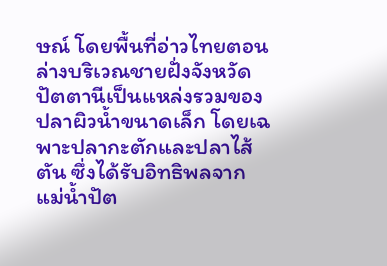ษณ์ โดยพื้นที่อ่าวไทยตอนล่างบริเวณชายฝั่งจังหวัดปัตตานีเป็นแหล่งรวมของปลาผิวน้ำขนาดเล็ก โดยเฉพาะปลากะตักและปลาไส้ตัน ซึ่งได้รับอิทธิพลจากแม่น้ำปัต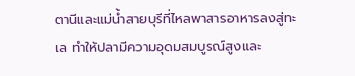ตานีและแม่น้ำสายบุรีที่ไหลพาสารอาหารลงสู่ทะเล ทำให้ปลามีความอุดมสมบูรณ์สูงและ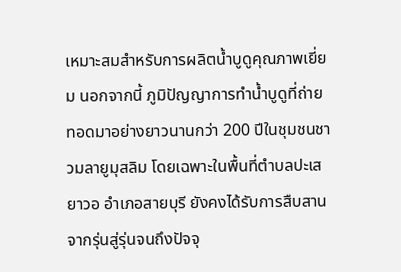เหมาะสมสำหรับการผลิตน้ำบูดูคุณภาพเยี่ยม นอกจากนี้ ภูมิปัญญาการทำน้ำบูดูที่ถ่ายทอดมาอย่างยาวนานกว่า 200 ปีในชุมชนชาวมลายูมุสลิม โดยเฉพาะในพื้นที่ตำบลปะเสยาวอ อำเภอสายบุรี ยังคงได้รับการสืบสานจากรุ่นสู่รุ่นจนถึงปัจจุ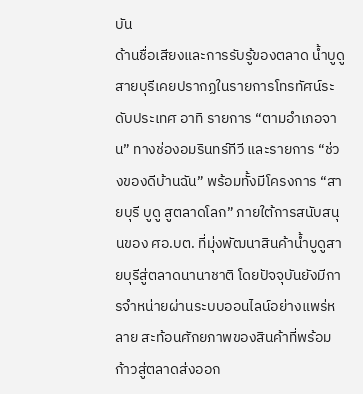บัน
ด้านชื่อเสียงและการรับรู้ของตลาด น้ำบูดูสายบุรีเคยปรากฏในรายการโทรทัศน์ระดับประเทศ อาทิ รายการ “ตามอำเภอจาน” ทางช่องอมรินทร์ทีวี และรายการ “ช่วงของดีบ้านฉัน” พร้อมทั้งมีโครงการ “สายบุรี บูดู สูตลาดโลก” ภายใต้การสนับสนุนของ ศอ.บต. ที่มุ่งพัฒนาสินค้าน้ำบูดูสายบุรีสู่ตลาดนานาชาติ โดยปัจจุบันยังมีการจำหน่ายผ่านระบบออนไลน์อย่างแพร่หลาย สะท้อนศักยภาพของสินค้าที่พร้อมก้าวสู่ตลาดส่งออก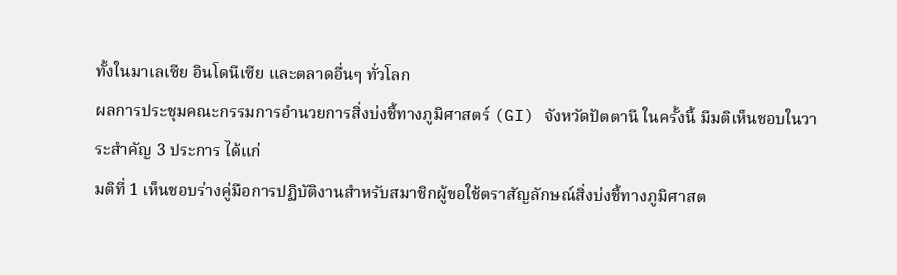ทั้งในมาเลเซีย อินโดนีเซีย และตลาดอื่นๆ ทั่วโลก
ผลการประชุมคณะกรรมการอำนวยการสิ่งบ่งชี้ทางภูมิศาสตร์ (GI) จังหวัดปัตตานี ในครั้งนี้ มีมติเห็นชอบในวาระสำคัญ 3 ประการ ได้แก่
มติที่ 1 เห็นชอบร่างคู่มือการปฏิบัติงานสำหรับสมาชิกผู้ขอใช้ตราสัญลักษณ์สิ่งบ่งชี้ทางภูมิศาสต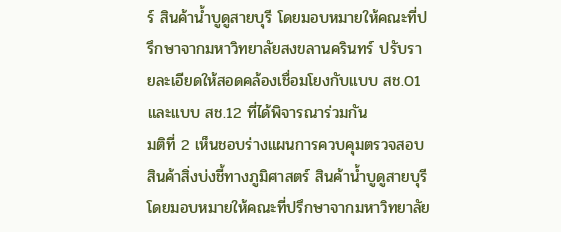ร์ สินค้าน้ำบูดูสายบุรี โดยมอบหมายให้คณะที่ปรึกษาจากมหาวิทยาลัยสงขลานครินทร์ ปรับรายละเอียดให้สอดคล้องเชื่อมโยงกับแบบ สช.01 และแบบ สช.12 ที่ได้พิจารณาร่วมกัน
มติที่ 2 เห็นชอบร่างแผนการควบคุมตรวจสอบสินค้าสิ่งบ่งชี้ทางภูมิศาสตร์ สินค้าน้ำบูดูสายบุรี โดยมอบหมายให้คณะที่ปรึกษาจากมหาวิทยาลัย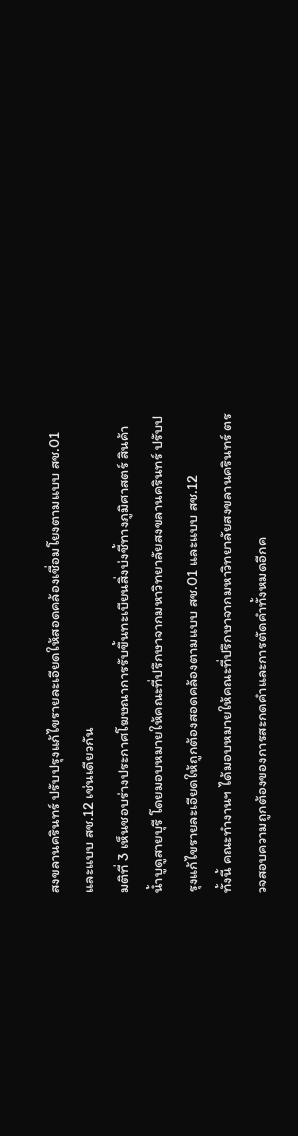สงขลานครินทร์ ปรับปรุงแก้ไขรายละเอียดให้สอดคล้องเชื่อมโยงตามแบบ สช.01 และแบบ สช.12 เช่นเดียวกัน
มติที่ 3 เห็นชอบร่างประกาศโฆษณาการรับขึ้นทะเบียนสิ่งบ่งชี้ทางภูมิศาสตร์ สินค้าน้ำบูดูสายบุรี โดยมอบหมายให้คณะที่ปรึกษาจากมหาวิทยาลัยสงขลานครินทร์ ปรับปรุงแก้ไขรายละเอียดให้ถูกต้องสอดคล้องตามแบบ สช.01 และแบบ สช.12
ทั้งนี้ คณะทำงานฯ ได้มอบหมายให้คณะที่ปรึกษาจากมหาวิทยาลัยสงขลานครินทร์ ตรวจสอบความถูกต้องของการสะกดคำและการตัดคำทั้งหมดอีกค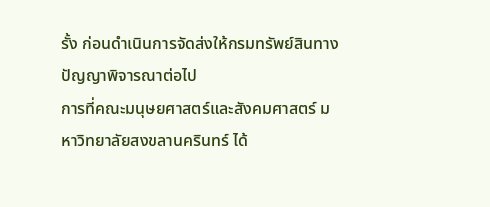รั้ง ก่อนดำเนินการจัดส่งให้กรมทรัพย์สินทางปัญญาพิจารณาต่อไป
การที่คณะมนุษยศาสตร์และสังคมศาสตร์ มหาวิทยาลัยสงขลานครินทร์ ได้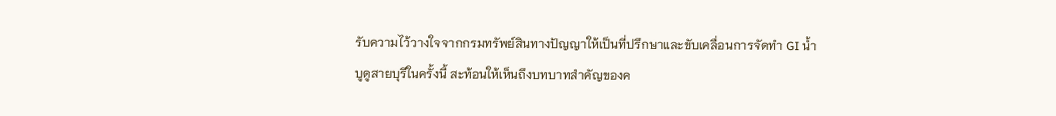รับความไว้วางใจจากกรมทรัพย์สินทางปัญญาให้เป็นที่ปรึกษาและขับเคลื่อนการจัดทำ GI น้ำบูดูสายบุรีในครั้งนี้ สะท้อนให้เห็นถึงบทบาทสำคัญของค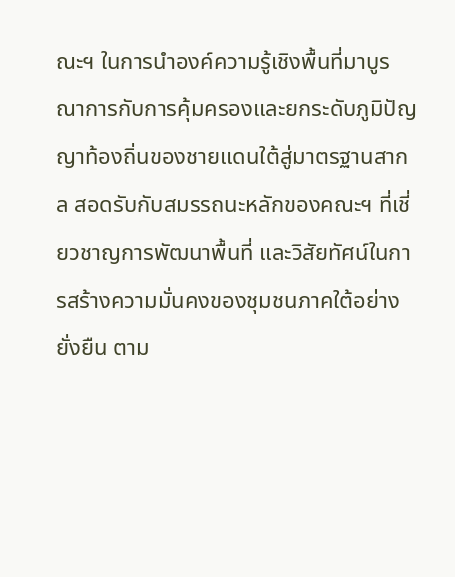ณะฯ ในการนำองค์ความรู้เชิงพื้นที่มาบูรณาการกับการคุ้มครองและยกระดับภูมิปัญญาท้องถิ่นของชายแดนใต้สู่มาตรฐานสากล สอดรับกับสมรรถนะหลักของคณะฯ ที่เชี่ยวชาญการพัฒนาพื้นที่ และวิสัยทัศน์ในการสร้างความมั่นคงของชุมชนภาคใต้อย่างยั่งยืน ตาม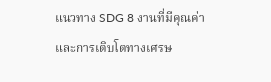แนวทาง SDG 8 งานที่มีคุณค่าและการเติบโตทางเศรษ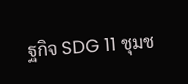ฐกิจ SDG 11 ชุมช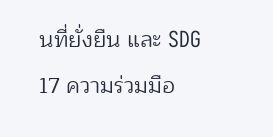นที่ยั่งยืน และ SDG 17 ความร่วมมือ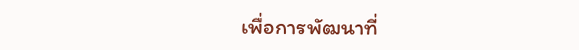เพื่อการพัฒนาที่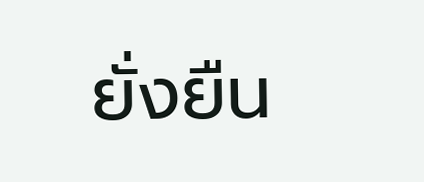ยั่งยืน